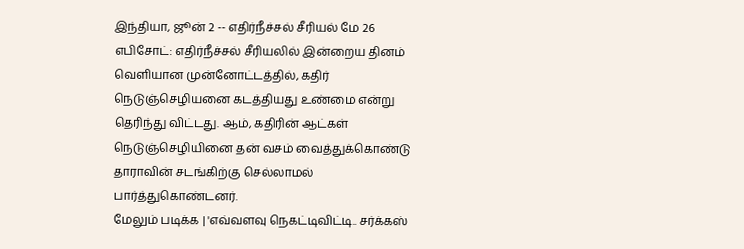இந்தியா, ஜூன் 2 -- எதிர்நீச்சல் சீரியல் மே 26 எபிசோட்: எதிர்நீச்சல் சீரியலில் இன்றைய தினம் வெளியான முன்னோட்டத்தில், கதிர் நெடுஞ்செழியனை கடத்தியது உண்மை என்று தெரிந்து விட்டது. ஆம், கதிரின் ஆட்கள் நெடுஞ்செழியினை தன் வசம் வைத்துக்கொண்டு தாராவின் சடங்கிற்கு செல்லாமல் பார்த்துகொண்டனர்.
மேலும் படிக்க | 'எவ்வளவு நெகட்டிவிட்டி.. சர்க்கஸ்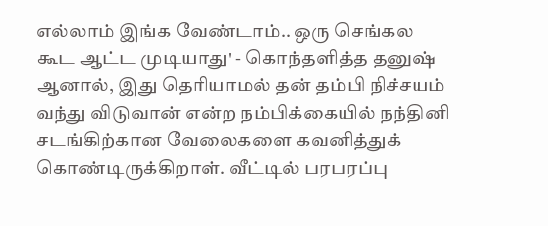எல்லாம் இங்க வேண்டாம்.. ஒரு செங்கல கூட ஆட்ட முடியாது' - கொந்தளித்த தனுஷ்
ஆனால், இது தெரியாமல் தன் தம்பி நிச்சயம் வந்து விடுவான் என்ற நம்பிக்கையில் நந்தினி சடங்கிற்கான வேலைகளை கவனித்துக் கொண்டிருக்கிறாள். வீட்டில் பரபரப்பு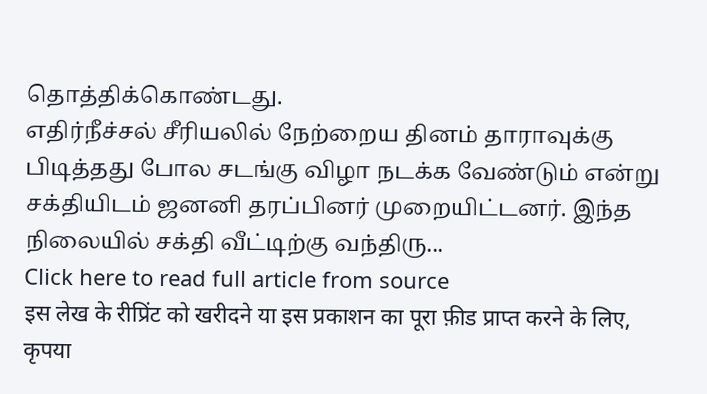தொத்திக்கொண்டது.
எதிர்நீச்சல் சீரியலில் நேற்றைய தினம் தாராவுக்கு பிடித்தது போல சடங்கு விழா நடக்க வேண்டும் என்று சக்தியிடம் ஜனனி தரப்பினர் முறையிட்டனர். இந்த நிலையில் சக்தி வீட்டிற்கு வந்திரு...
Click here to read full article from source
इस लेख के रीप्रिंट को खरीदने या इस प्रकाशन का पूरा फ़ीड प्राप्त करने के लिए, कृपया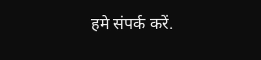हमे संपर्क करें.